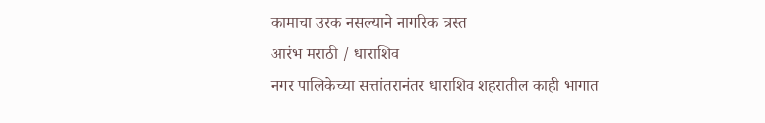कामाचा उरक नसल्याने नागरिक त्रस्त
आरंभ मराठी / धाराशिव
नगर पालिकेच्या सत्तांतरानंतर धाराशिव शहरातील काही भागात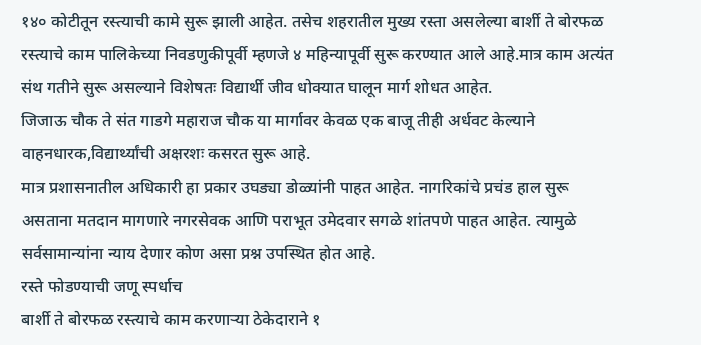१४० कोटीतून रस्त्याची कामे सुरू झाली आहेत. तसेच शहरातील मुख्य रस्ता असलेल्या बार्शी ते बोरफळ रस्त्याचे काम पालिकेच्या निवडणुकीपूर्वी म्हणजे ४ महिन्यापूर्वी सुरू करण्यात आले आहे.मात्र काम अत्यंत संथ गतीने सुरू असल्याने विशेषतः विद्यार्थी जीव धोक्यात घालून मार्ग शोधत आहेत.
जिजाऊ चौक ते संत गाडगे महाराज चौक या मार्गावर केवळ एक बाजू तीही अर्धवट केल्याने वाहनधारक,विद्यार्थ्यांची अक्षरशः कसरत सुरू आहे.
मात्र प्रशासनातील अधिकारी हा प्रकार उघड्या डोळ्यांनी पाहत आहेत. नागरिकांचे प्रचंड हाल सुरू असताना मतदान मागणारे नगरसेवक आणि पराभूत उमेदवार सगळे शांतपणे पाहत आहेत. त्यामुळे सर्वसामान्यांना न्याय देणार कोण असा प्रश्न उपस्थित होत आहे.
रस्ते फोडण्याची जणू स्पर्धाच
बार्शी ते बोरफळ रस्त्याचे काम करणाऱ्या ठेकेदाराने १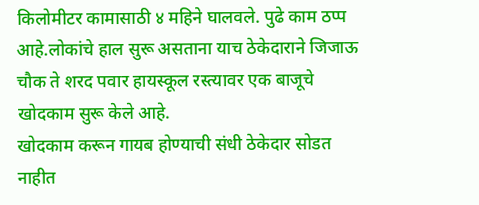किलोमीटर कामासाठी ४ महिने घालवले. पुढे काम ठप्प आहे.लोकांचे हाल सुरू असताना याच ठेकेदाराने जिजाऊ चौक ते शरद पवार हायस्कूल रस्त्यावर एक बाजूचे खोदकाम सुरू केले आहे.
खोदकाम करून गायब होण्याची संधी ठेकेदार सोडत नाहीत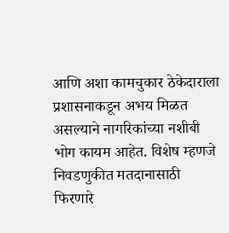आणि अशा कामचुकार ठेकेदाराला प्रशासनाकडून अभय मिळत असल्याने नागरिकांच्या नशीबी भोग कायम आहेत. विशेष म्हणजे निवडणुकीत मतदानासाठी फिरणारे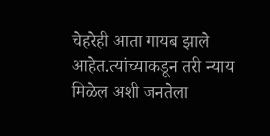चेहरेही आता गायब झाले आहेत.त्यांच्याकडून तरी न्याय मिळेल अशी जनतेला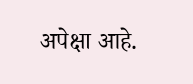अपेक्षा आहे.